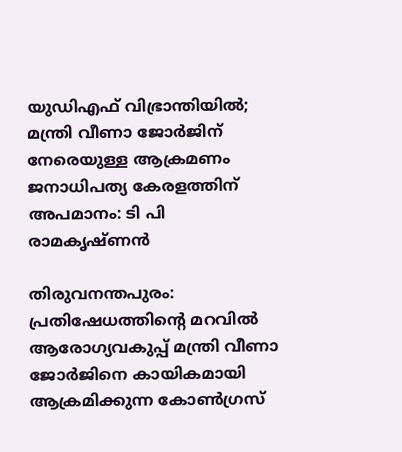യുഡിഎഫ് വിഭ്രാന്തിയിൽ; മന്ത്രി വീണാ ജോർജിന് നേരെയുള്ള ആക്രമണം ജനാധിപത്യ കേരളത്തിന് അപമാനം: ടി പി രാമകൃഷ്ണൻ

തിരുവനന്തപുരം: പ്രതിഷേധത്തിന്റെ മറവിൽ ആരോഗ്യവകുപ്പ് മന്ത്രി വീണാ ജോർജിനെ കായികമായി ആക്രമിക്കുന്ന കോൺഗ്രസ്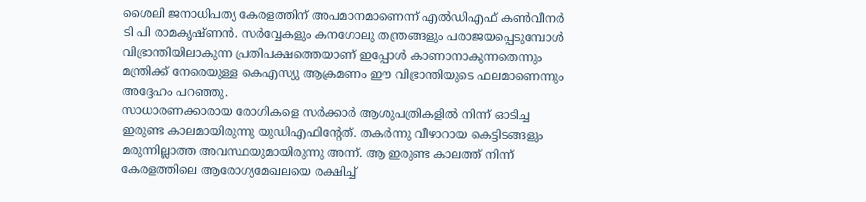ശൈലി ജനാധിപത്യ കേരളത്തിന് അപമാനമാണെന്ന് എൽഡിഎഫ് കൺവീനർ ടി പി രാമകൃഷ്ണൻ. സർവ്വേകളും കനഗോലു തന്ത്രങ്ങളും പരാജയപ്പെടുമ്പോൾ വിഭ്രാന്തിയിലാകുന്ന പ്രതിപക്ഷത്തെയാണ് ഇപ്പോൾ കാണാനാകുന്നതെന്നും മന്ത്രിക്ക് നേരെയുള്ള കെഎസ്യു ആക്രമണം ഈ വിഭ്രാന്തിയുടെ ഫലമാണെന്നും അദ്ദേഹം പറഞ്ഞു.
സാധാരണക്കാരായ രോഗികളെ സർക്കാർ ആശുപത്രികളിൽ നിന്ന് ഓടിച്ച ഇരുണ്ട കാലമായിരുന്നു യുഡിഎഫിന്റേത്. തകർന്നു വീഴാറായ കെട്ടിടങ്ങളും മരുന്നില്ലാത്ത അവസ്ഥയുമായിരുന്നു അന്ന്. ആ ഇരുണ്ട കാലത്ത് നിന്ന് കേരളത്തിലെ ആരോഗ്യമേഖലയെ രക്ഷിച്ച്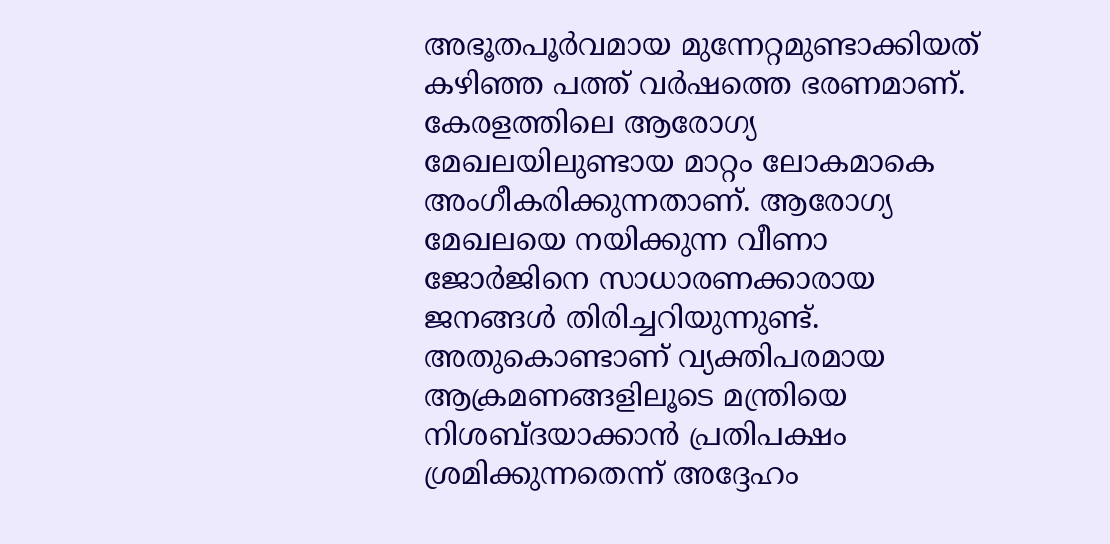അഭൂതപൂർവമായ മുന്നേറ്റമുണ്ടാക്കിയത് കഴിഞ്ഞ പത്ത് വർഷത്തെ ഭരണമാണ്. കേരളത്തിലെ ആരോഗ്യ മേഖലയിലുണ്ടായ മാറ്റം ലോകമാകെ അംഗീകരിക്കുന്നതാണ്. ആരോഗ്യ മേഖലയെ നയിക്കുന്ന വീണാ ജോർജിനെ സാധാരണക്കാരായ ജനങ്ങൾ തിരിച്ചറിയുന്നുണ്ട്. അതുകൊണ്ടാണ് വ്യക്തിപരമായ ആക്രമണങ്ങളിലൂടെ മന്ത്രിയെ നിശബ്ദയാക്കാൻ പ്രതിപക്ഷം ശ്രമിക്കുന്നതെന്ന് അദ്ദേഹം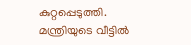കുറ്റപ്പെടുത്തി.
മന്ത്രിയുടെ വീട്ടിൽ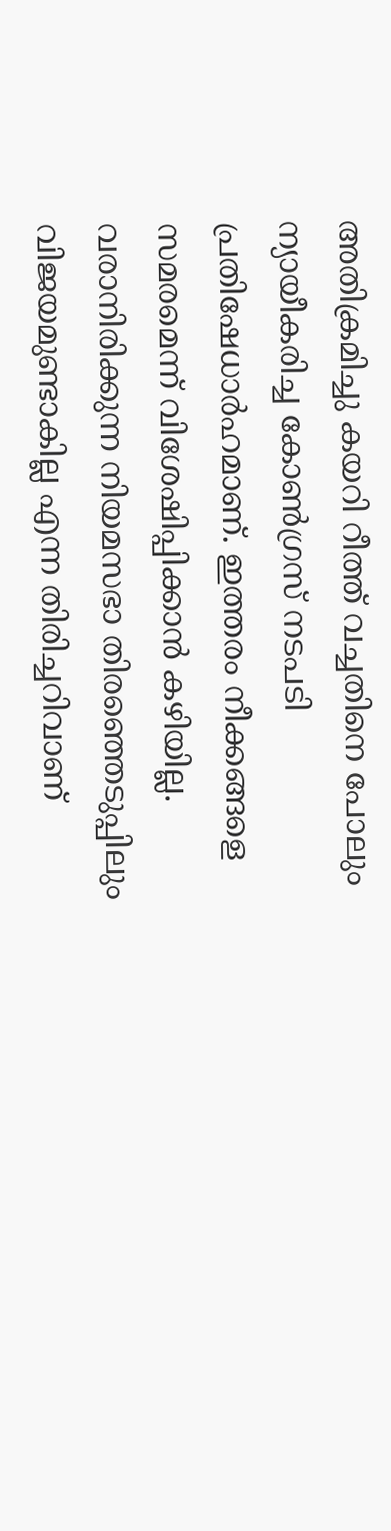അതിക്രമിച്ചു കയറി റീത്ത് വച്ചതിനെ പോലും ന്യായീകരിച്ച കോൺഗ്രസ് നടപടി പ്രതിഷേധാർഹമാണ്. ഇത്തരം നീക്കങ്ങളെ സമരമെന്ന് വിശേഷിപ്പിക്കാൻ കഴിയില്ല. വരാനിരിക്കുന്ന നിയമസഭാ തിരഞ്ഞെടുപ്പിലും വിജയമുണ്ടാകില്ല എന്ന തിരിച്ചറിവാണ്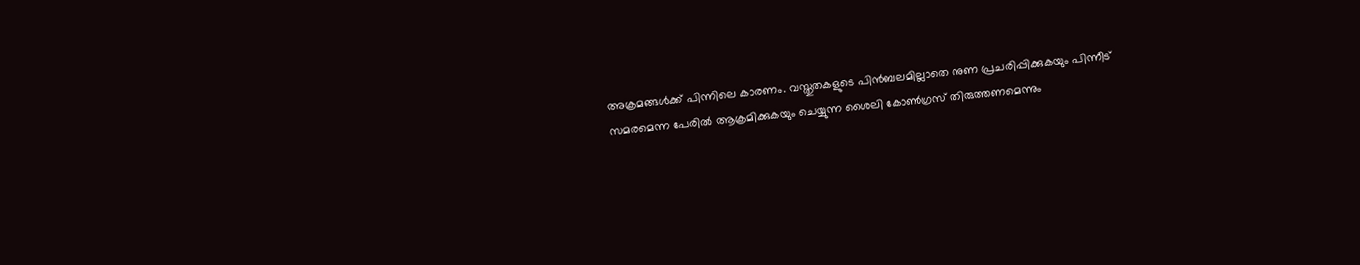അക്രമങ്ങൾക്ക് പിന്നിലെ കാരണം. വസ്തുതകളുടെ പിൻബലമില്ലാതെ നുണ പ്രചരിപ്പിക്കുകയും പിന്നീട് സമരമെന്ന പേരിൽ ആക്രമിക്കുകയും ചെയ്യുന്ന ശൈലി കോൺഗ്രസ് തിരുത്തണമെന്നും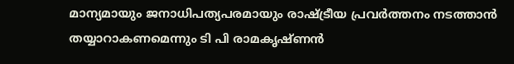മാന്യമായും ജനാധിപത്യപരമായും രാഷ്ട്രീയ പ്രവർത്തനം നടത്താൻ തയ്യാറാകണമെന്നും ടി പി രാമകൃഷ്ണൻ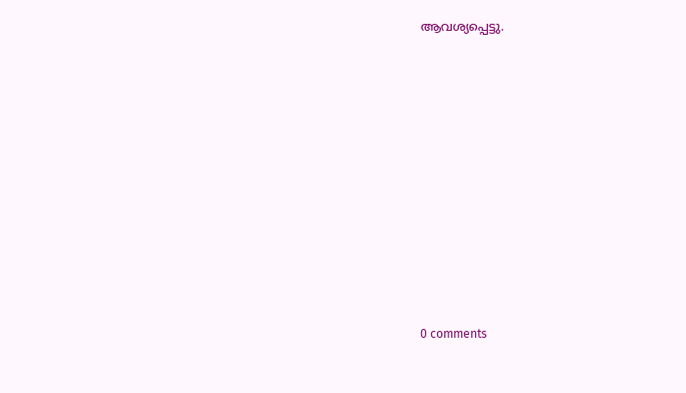ആവശ്യപ്പെട്ടു.











0 comments